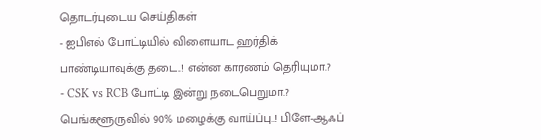தொடர்புடைய செய்திகள்
- ஐபிஎல் போட்டியில் விளையாட ஹர்திக் பாண்டியாவுக்கு தடை..! என்ன காரணம் தெரியுமா.?
- CSK vs RCB போட்டி இன்று நடைபெறுமா.? பெங்களூருவில் 90% மழைக்கு வாய்ப்பு..! பிளே-ஆஃப்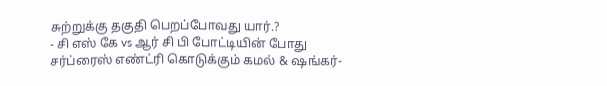சுற்றுக்கு தகுதி பெறப்போவது யார்.?
- சி எஸ் கே vs ஆர் சி பி போட்டியின் போது சர்ப்ரைஸ் எண்ட்ரி கொடுக்கும் கமல் & ஷங்கர்-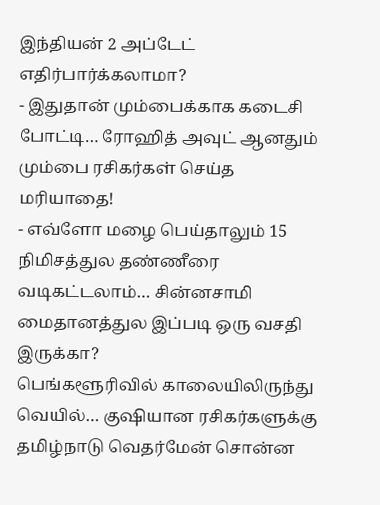இந்தியன் 2 அப்டேட் எதிர்பார்க்கலாமா?
- இதுதான் மும்பைக்காக கடைசி போட்டி… ரோஹித் அவுட் ஆனதும் மும்பை ரசிகர்கள் செய்த மரியாதை!
- எவ்ளோ மழை பெய்தாலும் 15 நிமிசத்துல தண்ணீரை வடிகட்டலாம்… சின்னசாமி மைதானத்துல இப்படி ஒரு வசதி இருக்கா?
பெங்களூரிவில் காலையிலிருந்து வெயில்… குஷியான ரசிகர்களுக்கு தமிழ்நாடு வெதர்மேன் சொன்ன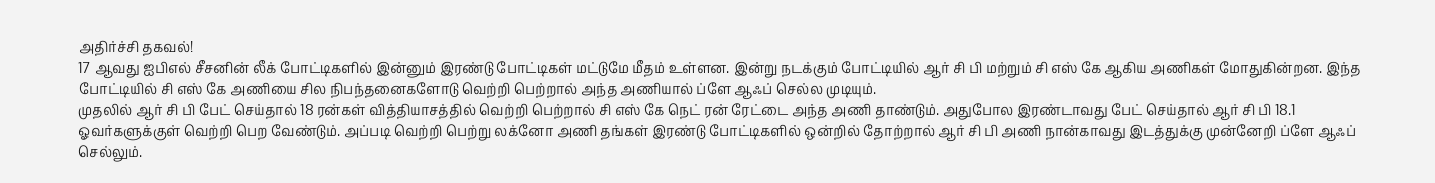அதிர்ச்சி தகவல்!
17 ஆவது ஐபிஎல் சீசனின் லீக் போட்டிகளில் இன்னும் இரண்டு போட்டிகள் மட்டுமே மீதம் உள்ளன. இன்று நடக்கும் போட்டியில் ஆர் சி பி மற்றும் சி எஸ் கே ஆகிய அணிகள் மோதுகின்றன. இந்த போட்டியில் சி எஸ் கே அணியை சில நிபந்தனைகளோடு வெற்றி பெற்றால் அந்த அணியால் ப்ளே ஆஃப் செல்ல முடியும்.
முதலில் ஆர் சி பி பேட் செய்தால் 18 ரன்கள் வித்தியாசத்தில் வெற்றி பெற்றால் சி எஸ் கே நெட் ரன் ரேட்டை அந்த அணி தாண்டும். அதுபோல இரண்டாவது பேட் செய்தால் ஆர் சி பி 18.1 ஓவர்களுக்குள் வெற்றி பெற வேண்டும். அப்படி வெற்றி பெற்று லக்னோ அணி தங்கள் இரண்டு போட்டிகளில் ஒன்றில் தோற்றால் ஆர் சி பி அணி நான்காவது இடத்துக்கு முன்னேறி ப்ளே ஆஃப் செல்லும்.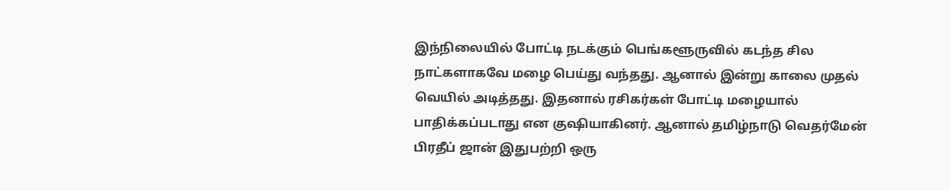இந்நிலையில் போட்டி நடக்கும் பெங்களூருவில் கடந்த சில நாட்களாகவே மழை பெய்து வந்தது. ஆனால் இன்று காலை முதல் வெயில் அடித்தது. இதனால் ரசிகர்கள் போட்டி மழையால் பாதிக்கப்படாது என குஷியாகினர். ஆனால் தமிழ்நாடு வெதர்மேன் பிரதீப் ஜான் இதுபற்றி ஒரு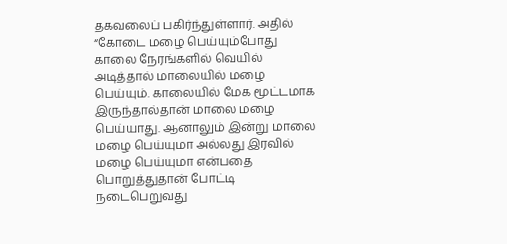தகவலைப் பகிர்ந்துள்ளார். அதில் “கோடை மழை பெய்யும்போது காலை நேரங்களில் வெயில் அடித்தால் மாலையில் மழை பெய்யும். காலையில் மேக மூட்டமாக இருந்தால்தான் மாலை மழை பெய்யாது. ஆனாலும் இன்று மாலை மழை பெய்யுமா அல்லது இரவில் மழை பெய்யுமா என்பதை பொறுத்துதான் போட்டி நடைபெறுவது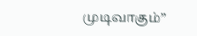முடிவாகும்”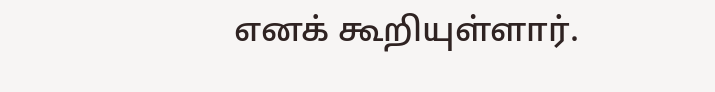எனக் கூறியுள்ளார்.